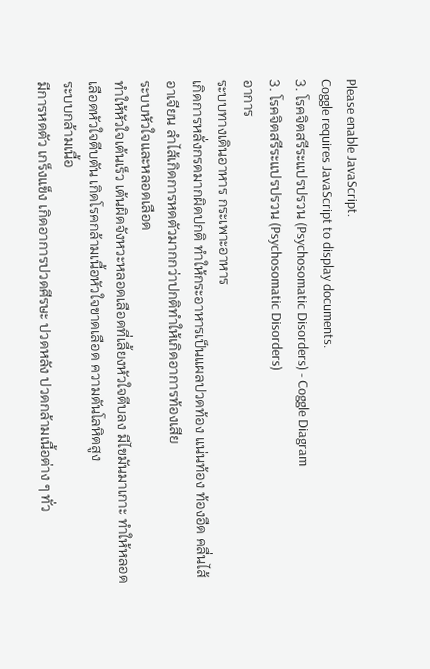Please enable JavaScript.
Coggle requires JavaScript to display documents.
3. โรคจิตสรีระแปรปรวน (Psychosomatic Disorders) - Coggle Diagram
3. โรคจิตสรีระแปรปรวน (Psychosomatic Disorders)
อาการ
ระบบทางเดินอาหาร กระเพาะอาหาร
เกิดการหลั่งกรดมากผิดปกติ ทําให้กระอาหารเป็นแผลปวดท้อง แน่นท้อง ท้องอืด คลื่นไส้อาเจียน ลําไส้เกิดการหดตัวมากกว่าปกติทําให้เกิดอาการท้องเสีย
ระบบหัวใจและหลอดเลือด
ทําให้หัวใจเต้นเร็ว เต้นผิดจังหวะหลอดเลือดที่เลี้ยงหัวใจตีบลง มีไขมันมาเกาะ ทําให้หลอดเลือดหัวใจตีบตัน เกิดโรคกล้ามเนื้อหัวใจขาดเลือด ความดันโลหิตสูง
ระบบกล้ามเนื้อ
มีการหดตัว เกร็งแข็ง เกิดอาการปวดศีรษะ ปวดหลัง ปวดกล้ามเนื้อต่าง ๆ ทั่ว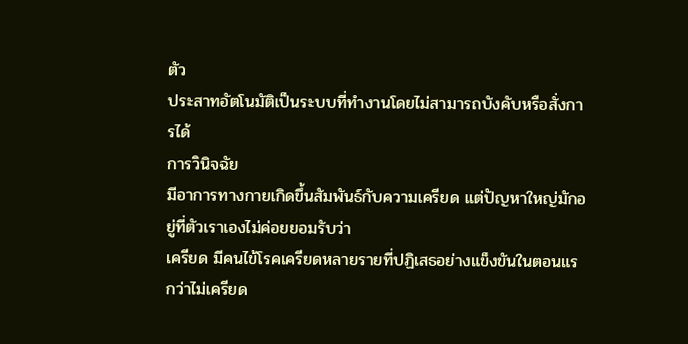ตัว
ประสาทอัตโนมัติเป็นระบบที่ทํางานโดยไม่สามารถบังคับหรือสั่งการได้
การวินิจฉัย
มีอาการทางกายเกิดขึ้นสัมพันธ์กับความเครียด แต่ปัญหาใหญ่มักอยู่ที่ตัวเราเองไม่ค่อยยอมรับว่า
เครียด มีคนไข้โรคเครียดหลายรายที่ปฏิเสธอย่างแข็งขันในตอนแรกว่าไม่เครียด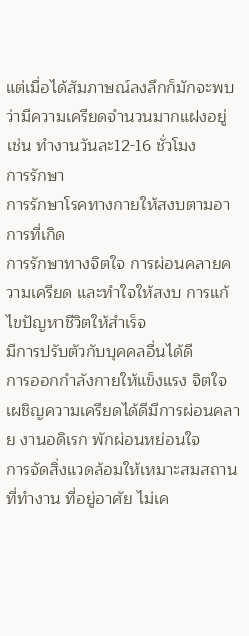แต่เมื่อได้สัมภาษณ์ลงลึกก็มักจะพบว่ามีความเครียดจํานวนมากแฝงอยู่ เช่น ทํางานวันละ12-16 ชั่วโมง
การรักษา
การรักษาโรคทางกายให้สงบตามอาการที่เกิด
การรักษาทางจิตใจ การผ่อนคลายความเครียด และทําใจให้สงบ การแก้ไขปัญหาชีวิตให้สําเร็จ
มีการปรับตัวกับบุคคลอื่นได้ดี
การออกกําลังกายให้แข็งแรง จิตใจเผชิญความเครียดได้ดีมีการผ่อนคลาย งานอดิเรก พักผ่อนหย่อนใจ
การจัดสิ่งแวดล้อมให้เหมาะสมสถานที่ทํางาน ที่อยู่อาศัย ไม่เค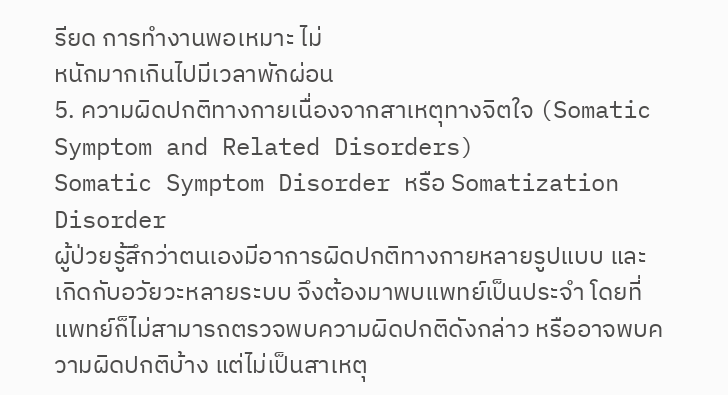รียด การทํางานพอเหมาะ ไม่
หนักมากเกินไปมีเวลาพักผ่อน
5. ความผิดปกติทางกายเนื่องจากสาเหตุทางจิตใจ (Somatic Symptom and Related Disorders)
Somatic Symptom Disorder หรือ Somatization Disorder
ผู้ป่วยรู้สึกว่าตนเองมีอาการผิดปกติทางกายหลายรูปแบบ และเกิดกับอวัยวะหลายระบบ จึงต้องมาพบแพทย์เป็นประจํา โดยที่แพทย์ก็ไม่สามารถตรวจพบความผิดปกติดังกล่าว หรืออาจพบความผิดปกติบ้าง แต่ไม่เป็นสาเหตุ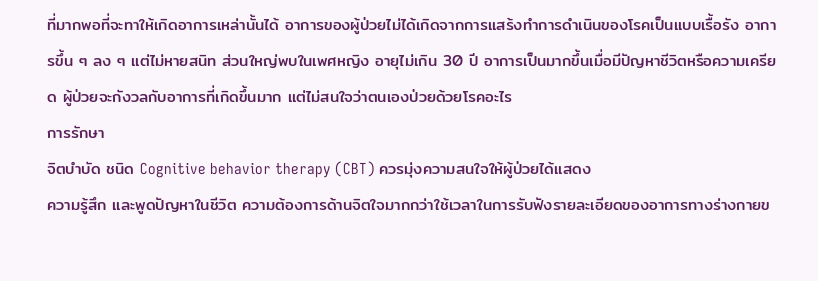ที่มากพอที่จะทาให้เกิดอาการเหล่านั้นได้ อาการของผู้ป่วยไม่ได้เกิดจากการแสร้งทําการดําเนินของโรคเป็นแบบเรื้อรัง อาการขึ้น ๆ ลง ๆ แต่ไม่หายสนิท ส่วนใหญ่พบในเพศหญิง อายุไม่เกิน 30 ปี อาการเป็นมากขึ้นเมื่อมีปัญหาชีวิตหรือความเครียด ผู้ป่วยจะกังวลกับอาการที่เกิดขึ้นมาก แต่ไม่สนใจว่าตนเองป่วยด้วยโรคอะไร
การรักษา
จิตบําบัด ชนิด Cognitive behavior therapy (CBT) ควรมุ่งความสนใจให้ผู้ป่วยได้แสดง
ความรู้สึก และพูดปัญหาในชีวิต ความต้องการด้านจิตใจมากกว่าใช้เวลาในการรับฟังรายละเอียดของอาการทางร่างกายข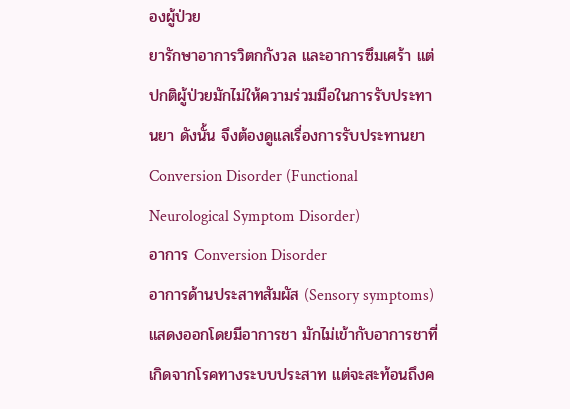องผู้ป่วย
ยารักษาอาการวิตกกังวล และอาการซึมเศร้า แต่ปกติผู้ป่วยมักไม่ให้ความร่วมมือในการรับประทานยา ดังนั้น จึงต้องดูแลเรื่องการรับประทานยา
Conversion Disorder (Functional Neurological Symptom Disorder)
อาการ Conversion Disorder
อาการด้านประสาทสัมผัส (Sensory symptoms) แสดงออกโดยมีอาการชา มักไม่เข้ากับอาการชาที่เกิดจากโรคทางระบบประสาท แต่จะสะท้อนถึงค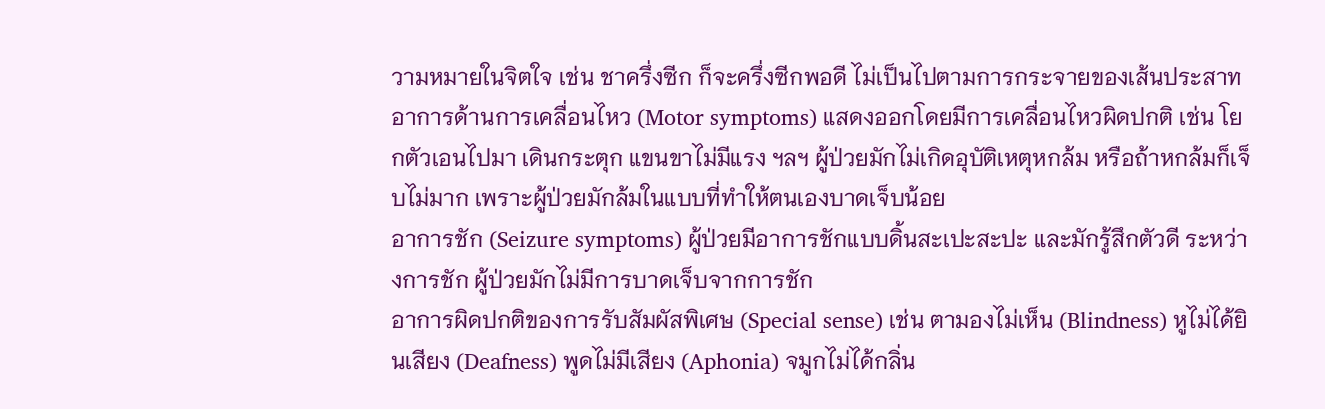วามหมายในจิตใจ เช่น ชาครึ่งซีก ก็จะครึ่งซีกพอดี ไม่เป็นไปตามการกระจายของเส้นประสาท
อาการด้านการเคลื่อนไหว (Motor symptoms) แสดงออกโดยมีการเคลื่อนไหวผิดปกติ เช่น โยกตัวเอนไปมา เดินกระตุก แขนขาไม่มีแรง ฯลฯ ผู้ป่วยมักไม่เกิดอุบัติเหตุหกล้ม หรือถ้าหกล้มก็เจ็บไม่มาก เพราะผู้ป่วยมักล้มในแบบที่ทําให้ตนเองบาดเจ็บน้อย
อาการชัก (Seizure symptoms) ผู้ป่วยมีอาการชักแบบดิ้นสะเปะสะปะ และมักรู้สึกตัวดี ระหว่างการชัก ผู้ป่วยมักไม่มีการบาดเจ็บจากการชัก
อาการผิดปกติของการรับสัมผัสพิเศษ (Special sense) เช่น ตามองไม่เห็น (Blindness) หูไม่ได้ยินเสียง (Deafness) พูดไม่มีเสียง (Aphonia) จมูกไม่ได้กลิ่น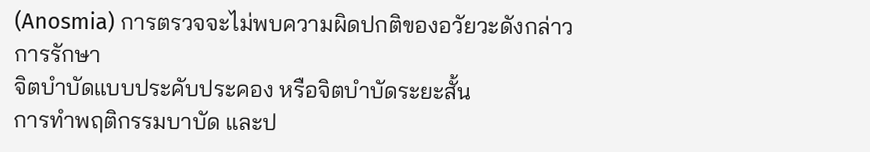(Anosmia) การตรวจจะไม่พบความผิดปกติของอวัยวะดังกล่าว
การรักษา
จิตบําบัดแบบประคับประคอง หรือจิตบําบัดระยะสั้น
การทําพฤติกรรมบาบัด และป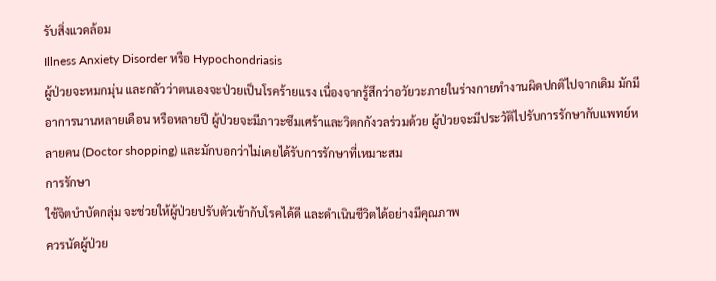รับสิ่งแวดล้อม
Illness Anxiety Disorder หรือ Hypochondriasis
ผู้ป่วยจะหมกมุ่น และกลัวว่าตนเองจะป่วยเป็นโรคร้ายแรง เนื่องจากรู้สึกว่าอวัยวะภายในร่างกายทํางานผิดปกติไปจากเดิม มักมีอาการนานหลายเดือน หรือหลายปี ผู้ป่วยจะมีภาวะซึมเศร้าและวิตกกังวลร่วมด้วย ผู้ป่วยจะมีประวัติไปรับการรักษากับแพทย์หลายคน (Doctor shopping) และมักบอกว่าไม่เคยได้รับการรักษาที่เหมาะสม
การรักษา
ใช้จิตบําบัดกลุ่ม จะช่วยให้ผู้ป่วยปรับตัวเข้ากับโรคได้ดี และดําเนินชีวิตได้อย่างมีคุณภาพ
ควรนัดผู้ป่วย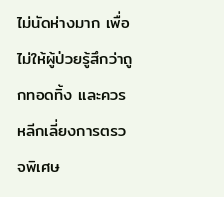ไม่นัดห่างมาก เพื่อไม่ให้ผู้ป่วยรู้สึกว่าถูกทอดทิ้ง และควรหลีกเลี่ยงการตรวจพิเศษ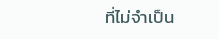ที่ไม่จําเป็น